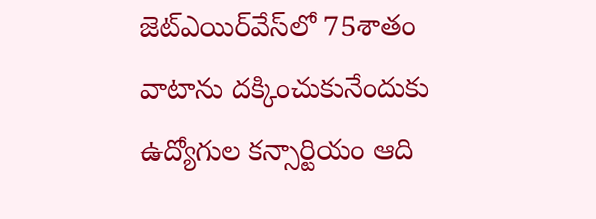జెట్‌ఎయిర్‌వేస్‌లో 75శాతం వాటాను దక్కించుకునేందుకు ఉద్యోగుల కన్సార్టియం ఆది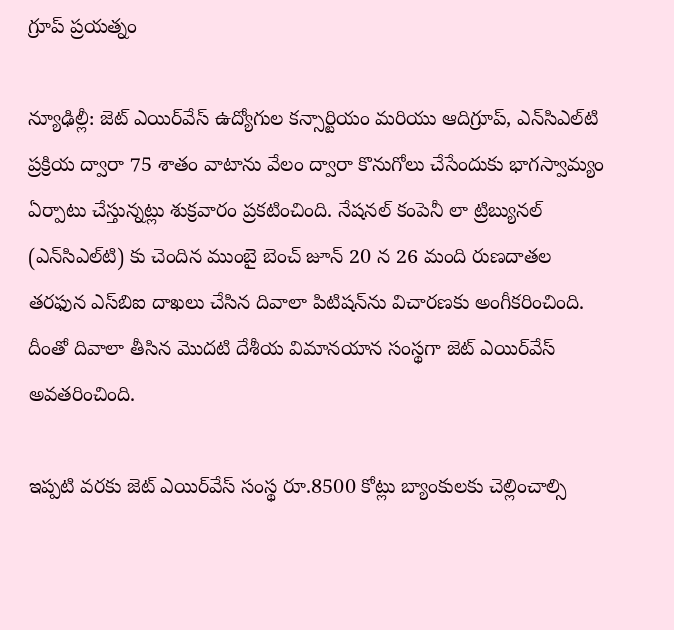గ్రూప్ ప్రయత్నం

న్యూఢిల్లీ: జెట్ ఎయిర్‌వేస్ ఉద్యోగుల కన్సార్టియం మరియు ఆదిగ్రూప్, ఎన్‌సిఎల్‌టి ప్రక్రియ ద్వారా 75 శాతం వాటాను వేలం ద్వారా కొనుగోలు చేసేందుకు భాగస్వామ్యం ఏర్పాటు చేస్తున్నట్లు శుక్రవారం ప్రకటించింది. నేషనల్ కంపెనీ లా ట్రిబ్యునల్ (ఎన్‌సిఎల్‌టి) కు చెందిన ముంబై బెంచ్ జూన్ 20 న 26 మంది రుణదాతల తరఫున ఎస్‌బిఐ దాఖలు చేసిన దివాలా పిటిషన్‌ను విచారణకు అంగీకరించింది. దీంతో దివాలా తీసిన మొదటి దేశీయ విమానయాన సంస్థగా జెట్ ఎయిర్‌వేస్ అవతరించింది.

ఇప్పటి వరకు జెట్ ఎయిర్‌వేస్ సంస్థ రూ.8500 కోట్లు బ్యాంకులకు చెల్లించాల్సి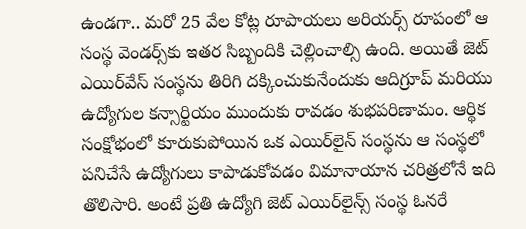ఉండగా.. మరో 25 వేల కోట్ల రూపాయలు అరియర్స్ రూపంలో ఆ సంస్థ వెండర్స్‌కు ఇతర సిబ్బందికి చెల్లించాల్సి ఉంది. అయితే జెట్ ఎయిర్‌వేస్ సంస్థను తిరిగి దక్కించుకునేందుకు ఆదిగ్రూప్ మరియు ఉద్యోగుల కన్సార్టియం ముందుకు రావడం శుభపరిణామం. ఆర్థిక సంక్షోభంలో కూరుకుపోయిన ఒక ఎయిర్‌లైన్ సంస్థను ఆ సంస్థలో పనిచేసే ఉద్యోగులు కాపాడుకోవడం విమానాయాన చరిత్రలోనే ఇది తొలిసారి. అంటే ప్రతి ఉద్యోగి జెట్ ఎయిర్‌లైన్స్ సంస్థ ఓనరే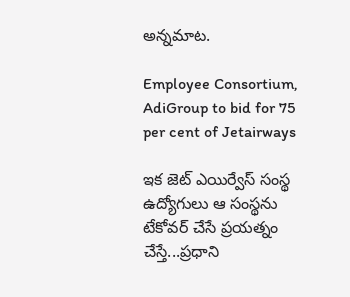అన్నమాట.

Employee Consortium, AdiGroup to bid for 75 per cent of Jetairways

ఇక జెట్ ఎయిర్వేస్‌ సంస్థ ఉద్యోగులు ఆ సంస్థను టేకోవర్ చేసే ప్రయత్నం చేస్తే...ప్రధాని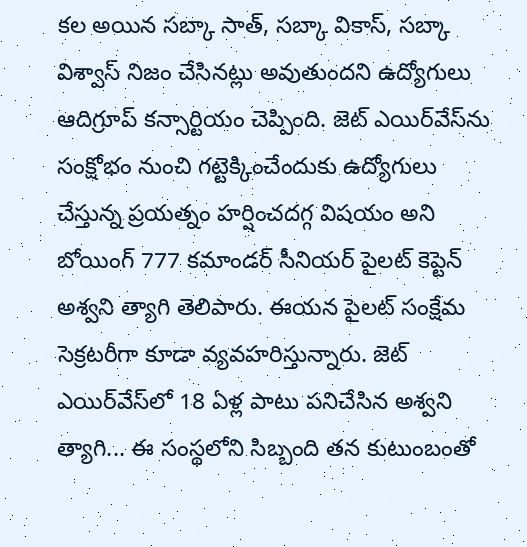కల అయిన సబ్కా సాత్, సబ్కా వికాస్, సబ్కా విశ్వాస్ నిజం చేసినట్లు అవుతుందని ఉద్యోగులు ఆదిగ్రూప్‌ కన్సార్టియం చెప్పింది. జెట్ ఎయిర్‌వేస్‌ను సంక్షోభం నుంచి గట్టెక్కించేందుకు ఉద్యోగులు చేస్తున్న ప్రయత్నం హర్షించదగ్గ విషయం అని బోయింగ్ 777 కమాండర్ సీనియర్ పైలట్ కెప్టెన్ అశ్వని త్యాగి తెలిపారు. ఈయన పైలట్ సంక్షేమ సెక్రటరీగా కూడా వ్యవహరిస్తున్నారు. జెట్‌ ఎయిర్‌వేస్‌లో 18 ఏళ్ల పాటు పనిచేసిన అశ్వని త్యాగి... ఈ సంస్థలోని సిబ్బంది తన కుటుంబంతో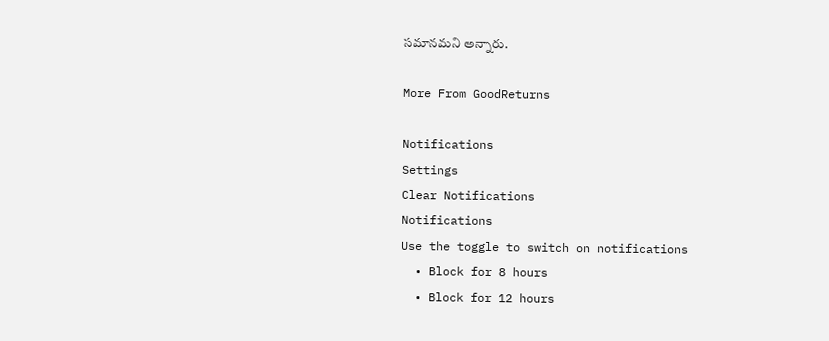సమానమని అన్నారు.

More From GoodReturns

Notifications
Settings
Clear Notifications
Notifications
Use the toggle to switch on notifications
  • Block for 8 hours
  • Block for 12 hours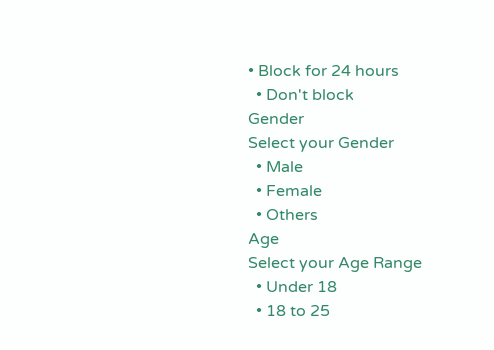• Block for 24 hours
  • Don't block
Gender
Select your Gender
  • Male
  • Female
  • Others
Age
Select your Age Range
  • Under 18
  • 18 to 25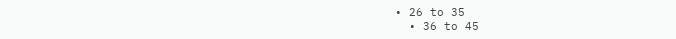• 26 to 35
  • 36 to 45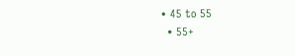• 45 to 55
  • 55+